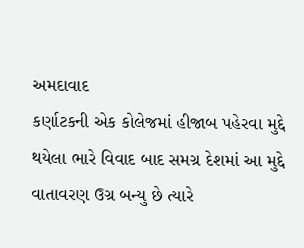અમદાવાદ
કર્ણાટકની એક કોલેજમાં હીજાબ પહેરવા મુદ્દે
થયેલા ભારે વિવાદ બાદ સમગ્ર દેશમાં આ મુદ્દે વાતાવરણ ઉગ્ર બન્યુ છે ત્યારે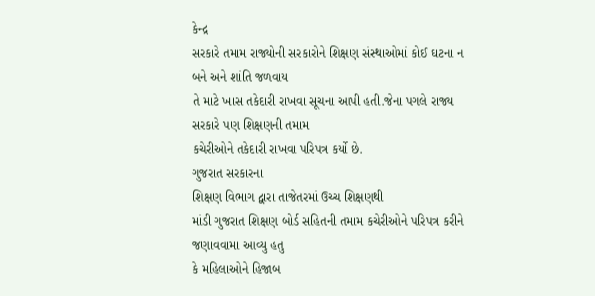કેન્દ્ર
સરકારે તમામ રાજ્યોની સરકારોને શિક્ષણ સંસ્થાઓમાં કોઈ ઘટના ન બને અને શાંતિ જળવાય
તે માટે ખાસ તકેદારી રાખવા સૂચના આપી હતી.જેના પગલે રાજ્ય સરકારે પણ શિક્ષણની તમામ
કચેરીઓને તકેદારી રાખવા પરિપત્ર કર્યો છે.
ગુજરાત સરકારના
શિક્ષણ વિભાગ દ્વારા તાજેતરમાં ઉચ્ચ શિક્ષણથી
માંડી ગુજરાત શિક્ષણ બોર્ડ સહિતની તમામ કચેરીઓને પરિપત્ર કરીને જણાવવામા આવ્યુ હતુ
કે મહિલાઓને હિજાબ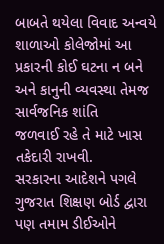બાબતે થયેલા વિવાદ અન્વયે
શાળાઓ કોલેજોમાં આ પ્રકારની કોઈ ઘટના ન બને અને કાનુની વ્યવસ્થા તેમજ સાર્વજનિક શાંતિ
જળવાઈ રહે તે માટે ખાસ તકેદારી રાખવી.
સરકારના આદેશને પગલે ગુજરાત શિક્ષણ બોર્ડ દ્વારા પણ તમામ ડીઈઓને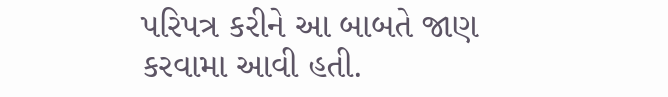પરિપત્ર કરીને આ બાબતે જાણ કરવામા આવી હતી.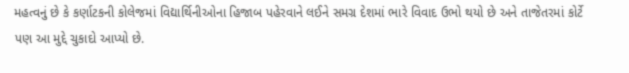મહત્વનું છે કે કર્ણાટકની કોલેજમાં વિદ્યાર્થિનીઓના હિજાબ પહેરવાને લઈને સમગ્ર દેશમાં ભારે વિવાદ ઉભો થયો છે અને તાજેતરમાં કોર્ટે પણ આ મુદ્દે ચુકાદો આપ્યો છે.